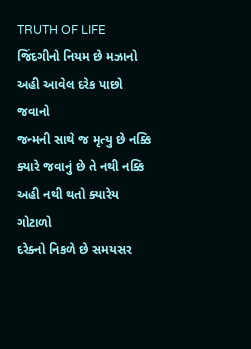TRUTH OF LIFE
જિંદગીનો નિયમ છે મઝાનો
અહી આવેલ દરેક પાછો જવાનો
જન્મની સાથે જ મૃત્યુ છે નક્કિ
ક્યારે જવાનું છે તે નથી નક્કિ
અહી નથી થતો ક્યારેય ગોટાળો
દરેક્નો નિકળે છે સમયસર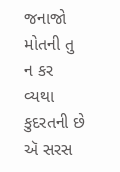જનાજો
મોતની તુ ન કર વ્યથા
કુદરતની છે ઍ સરસ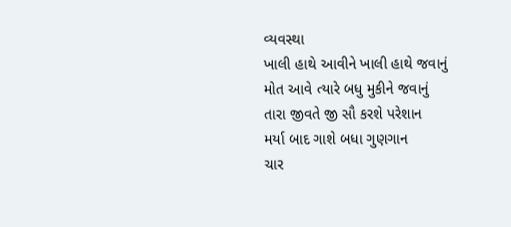વ્યવસ્થા
ખાલી હાથે આવીને ખાલી હાથે જવાનું
મોત આવે ત્યારે બધુ મુકીને જવાનું
તારા જીવતે જી સૌ કરશે પરેશાન
મર્યા બાદ ગાશે બધા ગુણગાન
ચાર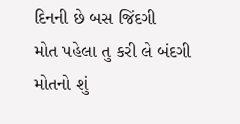દિનની છે બસ જિંદગી
મોત પહેલા તુ કરી લે બંદગી
મોતનો શું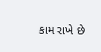કામ રાખે છે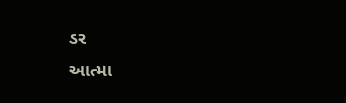ડર
આત્મા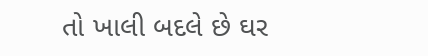તો ખાલી બદલે છે ઘર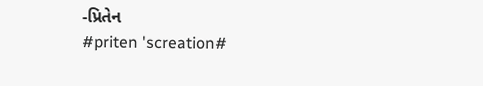-પ્રિતેન
#priten 'screation#